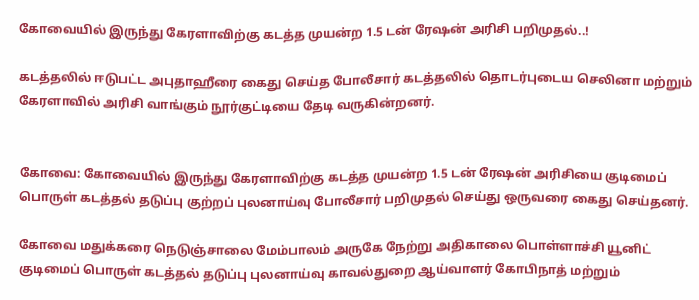கோவையில் இருந்து கேரளாவிற்கு கடத்த முயன்ற 1.5 டன் ரேஷன் அரிசி பறிமுதல்..!

கடத்தலில் ஈடுபட்ட அபுதாஹீரை கைது செய்த போலீசார் கடத்தலில் தொடர்புடைய செலினா மற்றும் கேரளாவில் அரிசி வாங்கும் நூர்குட்டியை தேடி வருகின்றனர்.


கோவை: கோவையில் இருந்து கேரளாவிற்கு கடத்த முயன்ற 1.5 டன் ரேஷன் அரிசியை குடிமைப் பொருள் கடத்தல் தடுப்பு குற்றப் புலனாய்வு போலீசார் பறிமுதல் செய்து ஒருவரை கைது செய்தனர்.

கோவை மதுக்கரை நெடுஞ்சாலை மேம்பாலம் அருகே நேற்று அதிகாலை பொள்ளாச்சி யூனிட் குடிமைப் பொருள் கடத்தல் தடுப்பு புலனாய்வு காவல்துறை ஆய்வாளர் கோபிநாத் மற்றும்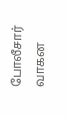போலீசார் வாகன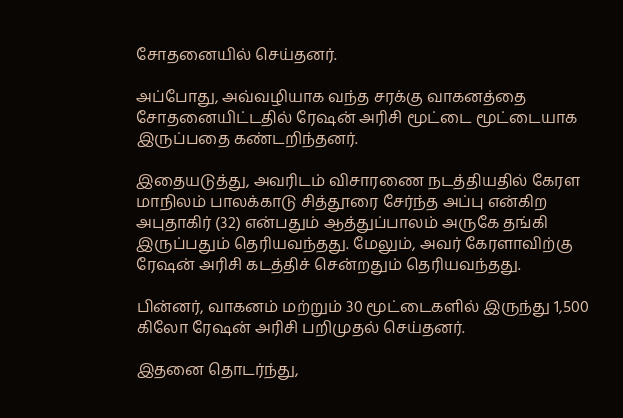சோதனையில் செய்தனர்.

அப்போது, அவ்வழியாக வந்த சரக்கு வாகனத்தை சோதனையிட்டதில் ரேஷன் அரிசி மூட்டை மூட்டையாக இருப்பதை கண்டறிந்தனர்.

இதையடுத்து, அவரிடம் விசாரணை நடத்தியதில் கேரள மாநிலம் பாலக்காடு சித்தூரை சேர்ந்த அப்பு என்கிற அபுதாகிர் (32) என்பதும் ஆத்துப்பாலம் அருகே தங்கி இருப்பதும் தெரியவந்தது. மேலும், அவர் கேரளாவிற்கு ரேஷன் அரிசி கடத்திச் சென்றதும் தெரியவந்தது.

பின்னர், வாகனம் மற்றும் 30 மூட்டைகளில் இருந்து 1,500 கிலோ ரேஷன் அரிசி பறிமுதல் செய்தனர்.

இதனை தொடர்ந்து,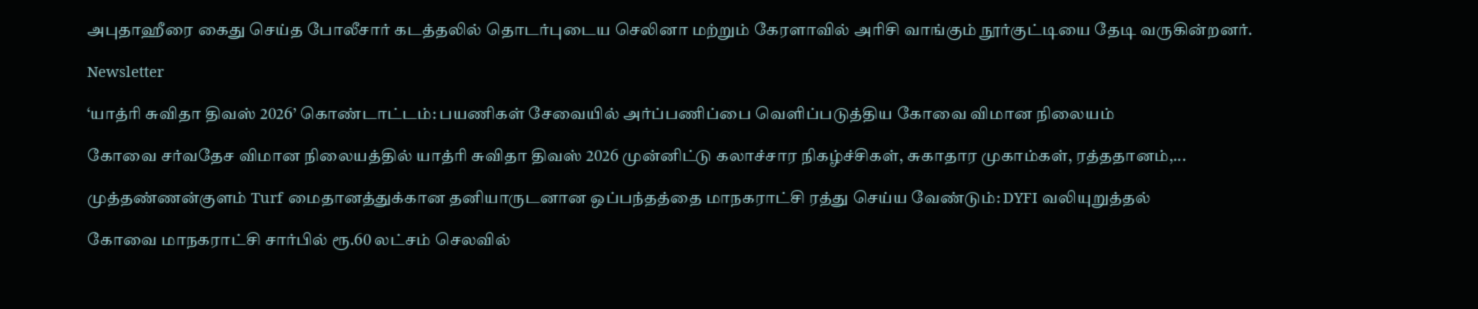அபுதாஹீரை கைது செய்த போலீசார் கடத்தலில் தொடர்புடைய செலினா மற்றும் கேரளாவில் அரிசி வாங்கும் நூர்குட்டியை தேடி வருகின்றனர்.

Newsletter

‘யாத்ரி சுவிதா திவஸ் 2026’ கொண்டாட்டம்: பயணிகள் சேவையில் அர்ப்பணிப்பை வெளிப்படுத்திய கோவை விமான நிலையம்

கோவை சர்வதேச விமான நிலையத்தில் யாத்ரி சுவிதா திவஸ் 2026 முன்னிட்டு கலாச்சார நிகழ்ச்சிகள், சுகாதார முகாம்கள், ரத்ததானம்,...

முத்தண்ணன்குளம் Turf மைதானத்துக்கான தனியாருடனான ஒப்பந்தத்தை மாநகராட்சி ரத்து செய்ய வேண்டும்: DYFI வலியுறுத்தல்

கோவை மாநகராட்சி சார்பில் ரூ.60 லட்சம் செலவில்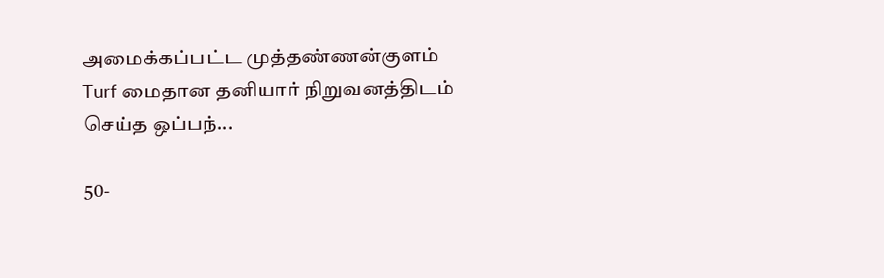அமைக்கப்பட்ட முத்தண்ணன்குளம் Turf மைதான தனியார் நிறுவனத்திடம் செய்த ஒப்பந்...

50-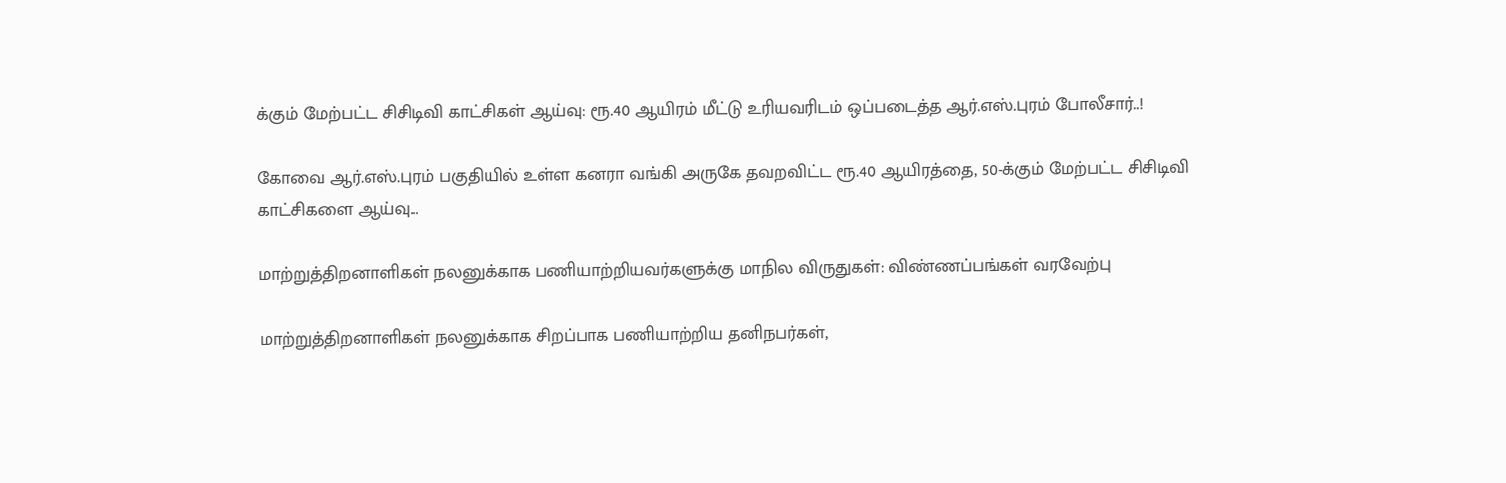க்கும் மேற்பட்ட சிசிடிவி காட்சிகள் ஆய்வு: ரூ.40 ஆயிரம் மீட்டு உரியவரிடம் ஒப்படைத்த ஆர்.எஸ்.புரம் போலீசார்..!

கோவை ஆர்.எஸ்.புரம் பகுதியில் உள்ள கனரா வங்கி அருகே தவறவிட்ட ரூ.40 ஆயிரத்தை, 50-க்கும் மேற்பட்ட சிசிடிவி காட்சிகளை ஆய்வு...

மாற்றுத்திறனாளிகள் நலனுக்காக பணியாற்றியவர்களுக்கு மாநில விருதுகள்: விண்ணப்பங்கள் வரவேற்பு

மாற்றுத்திறனாளிகள் நலனுக்காக சிறப்பாக பணியாற்றிய தனிநபர்கள்,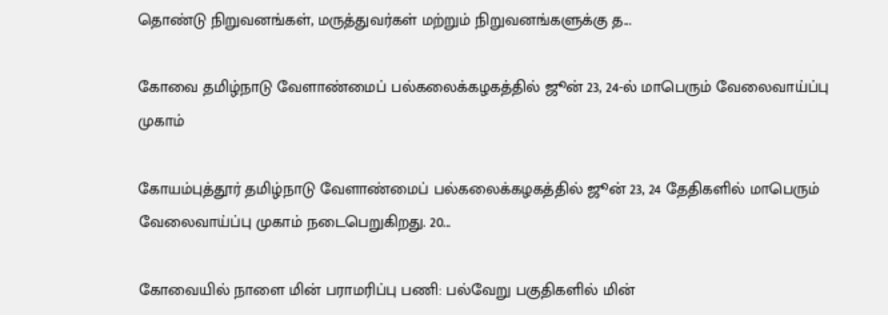தொண்டு நிறுவனங்கள், மருத்துவர்கள் மற்றும் நிறுவனங்களுக்கு த...

கோவை தமிழ்நாடு வேளாண்மைப் பல்கலைக்கழகத்தில் ஜூன் 23, 24-ல் மாபெரும் வேலைவாய்ப்பு முகாம்

கோயம்புத்தூர் தமிழ்நாடு வேளாண்மைப் பல்கலைக்கழகத்தில் ஜூன் 23, 24 தேதிகளில் மாபெரும் வேலைவாய்ப்பு முகாம் நடைபெறுகிறது. 20...

கோவையில் நாளை மின் பராமரிப்பு பணி: பல்வேறு பகுதிகளில் மின்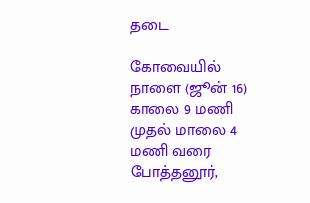தடை

கோவையில் நாளை (ஜூன் 16) காலை 9 மணி முதல் மாலை 4 மணி வரை போத்தனூர்,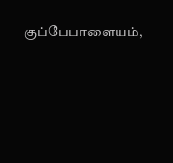குப்பேபாளையம்,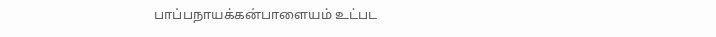பாப்பநாயக்கன்பாளையம் உட்பட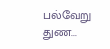பல்வேறு துண...